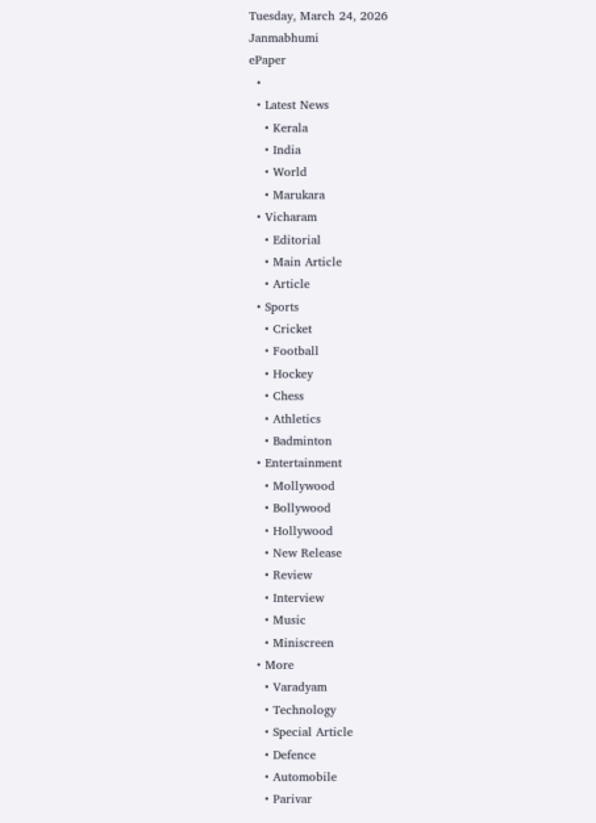Tuesday, March 24, 2026
Janmabhumi
ePaper
  •
  • Latest News
    • Kerala
    • India
    • World
    • Marukara
  • Vicharam
    • Editorial
    • Main Article
    • Article
  • Sports
    • Cricket
    • Football
    • Hockey
    • Chess
    • Athletics
    • Badminton
  • Entertainment
    • Mollywood
    • Bollywood
    • Hollywood
    • New Release
    • Review
    • Interview
    • Music
    • Miniscreen
  • More
    • Varadyam
    • Technology
    • Special Article
    • Defence
    • Automobile
    • Parivar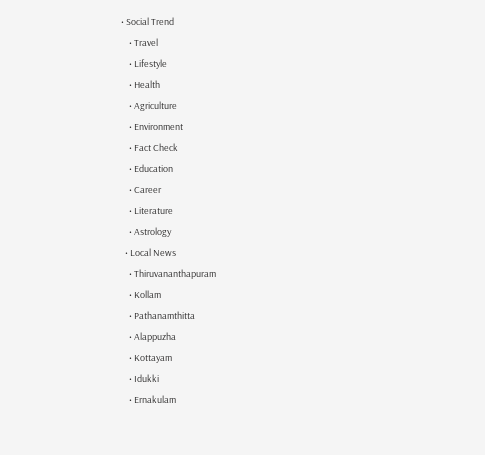• Social Trend
    • Travel
    • Lifestyle
    • Health
    • Agriculture
    • Environment
    • Fact Check
    • Education
    • Career
    • Literature
    • Astrology
  • Local News
    • Thiruvananthapuram
    • Kollam
    • Pathanamthitta
    • Alappuzha
    • Kottayam
    • Idukki
    • Ernakulam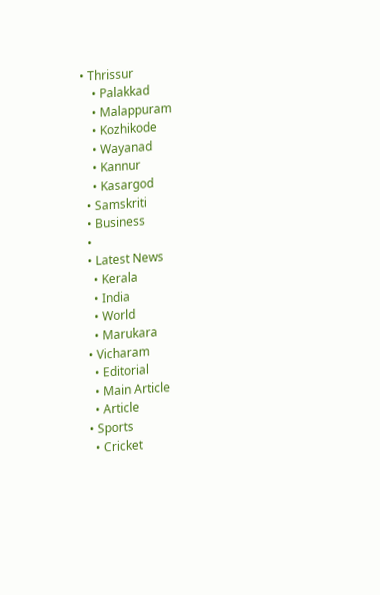• Thrissur
    • Palakkad
    • Malappuram
    • Kozhikode
    • Wayanad
    • Kannur
    • Kasargod
  • Samskriti
  • Business
  •
  • Latest News
    • Kerala
    • India
    • World
    • Marukara
  • Vicharam
    • Editorial
    • Main Article
    • Article
  • Sports
    • Cricket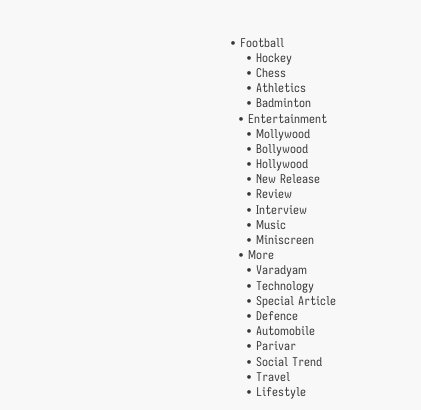• Football
    • Hockey
    • Chess
    • Athletics
    • Badminton
  • Entertainment
    • Mollywood
    • Bollywood
    • Hollywood
    • New Release
    • Review
    • Interview
    • Music
    • Miniscreen
  • More
    • Varadyam
    • Technology
    • Special Article
    • Defence
    • Automobile
    • Parivar
    • Social Trend
    • Travel
    • Lifestyle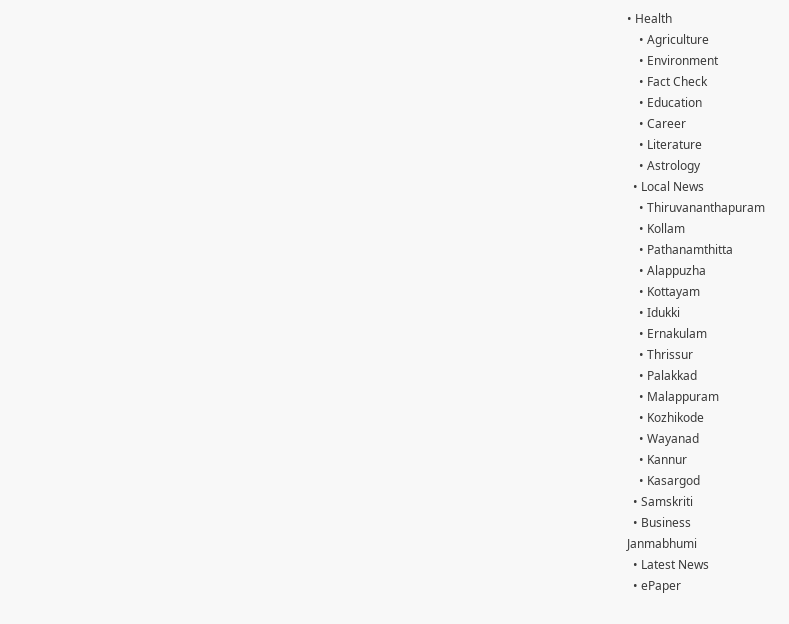• Health
    • Agriculture
    • Environment
    • Fact Check
    • Education
    • Career
    • Literature
    • Astrology
  • Local News
    • Thiruvananthapuram
    • Kollam
    • Pathanamthitta
    • Alappuzha
    • Kottayam
    • Idukki
    • Ernakulam
    • Thrissur
    • Palakkad
    • Malappuram
    • Kozhikode
    • Wayanad
    • Kannur
    • Kasargod
  • Samskriti
  • Business
Janmabhumi
  • Latest News
  • ePaper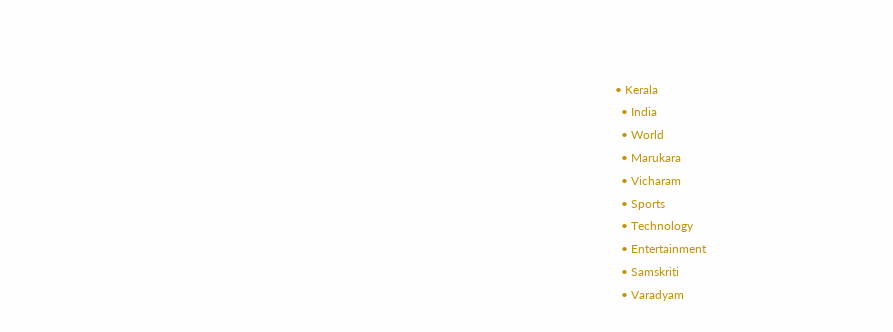• Kerala
  • India
  • World
  • Marukara
  • Vicharam
  • Sports
  • Technology
  • Entertainment
  • Samskriti
  • Varadyam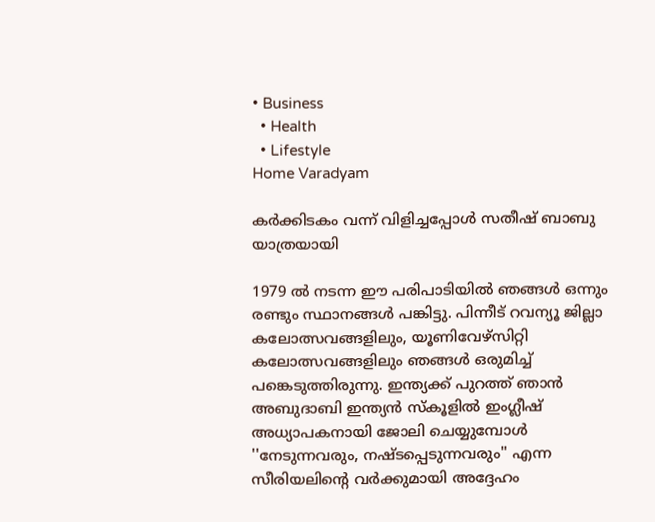• Business
  • Health
  • Lifestyle
Home Varadyam

കര്‍ക്കിടകം വന്ന് വിളിച്ചപ്പോള്‍ സതീഷ് ബാബു യാത്രയായി

1979 ല്‍ നടന്ന ഈ പരിപാടിയില്‍ ഞങ്ങള്‍ ഒന്നും രണ്ടും സ്ഥാനങ്ങള്‍ പങ്കിട്ടു. പിന്നീട് റവന്യൂ ജില്ലാ കലോത്സവങ്ങളിലും, യൂണിവേഴ്‌സിറ്റി കലോത്സവങ്ങളിലും ഞങ്ങള്‍ ഒരുമിച്ച് പങ്കെടുത്തിരുന്നു. ഇന്ത്യക്ക് പുറത്ത് ഞാന്‍ അബുദാബി ഇന്ത്യന്‍ സ്‌കൂളില്‍ ഇംഗ്ലീഷ് അധ്യാപകനായി ജോലി ചെയ്യുമ്പോള്‍ ''നേടുന്നവരും, നഷ്ടപ്പെടുന്നവരും'' എന്ന സീരിയലിന്റെ വര്‍ക്കുമായി അദ്ദേഹം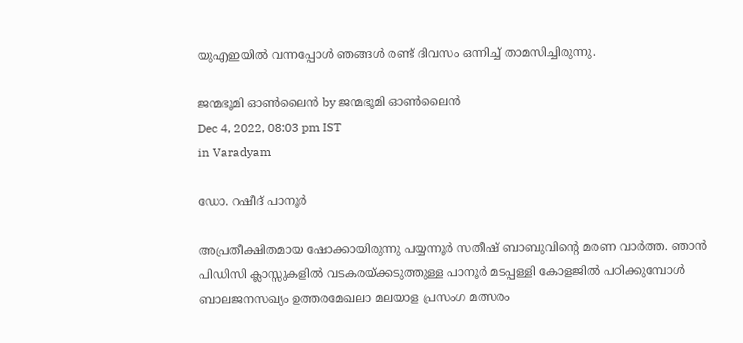യുഎഇയില്‍ വന്നപ്പോള്‍ ഞങ്ങള്‍ രണ്ട് ദിവസം ഒന്നിച്ച് താമസിച്ചിരുന്നു.

ജന്മഭൂമി ഓണ്‍ലൈന്‍ by ജന്മഭൂമി ഓണ്‍ലൈന്‍
Dec 4, 2022, 08:03 pm IST
in Varadyam

ഡോ. റഷീദ് പാനൂര്‍

അപ്രതീക്ഷിതമായ ഷോക്കായിരുന്നു പയ്യന്നൂര്‍ സതീഷ് ബാബുവിന്റെ മരണ വാര്‍ത്ത. ഞാന്‍ പിഡിസി ക്ലാസ്സുകളില്‍ വടകരയ്‌ക്കടുത്തുള്ള പാനൂര്‍ മടപ്പള്ളി കോളജില്‍ പഠിക്കുമ്പോള്‍ ബാലജനസഖ്യം ഉത്തരമേഖലാ മലയാള പ്രസംഗ മത്സരം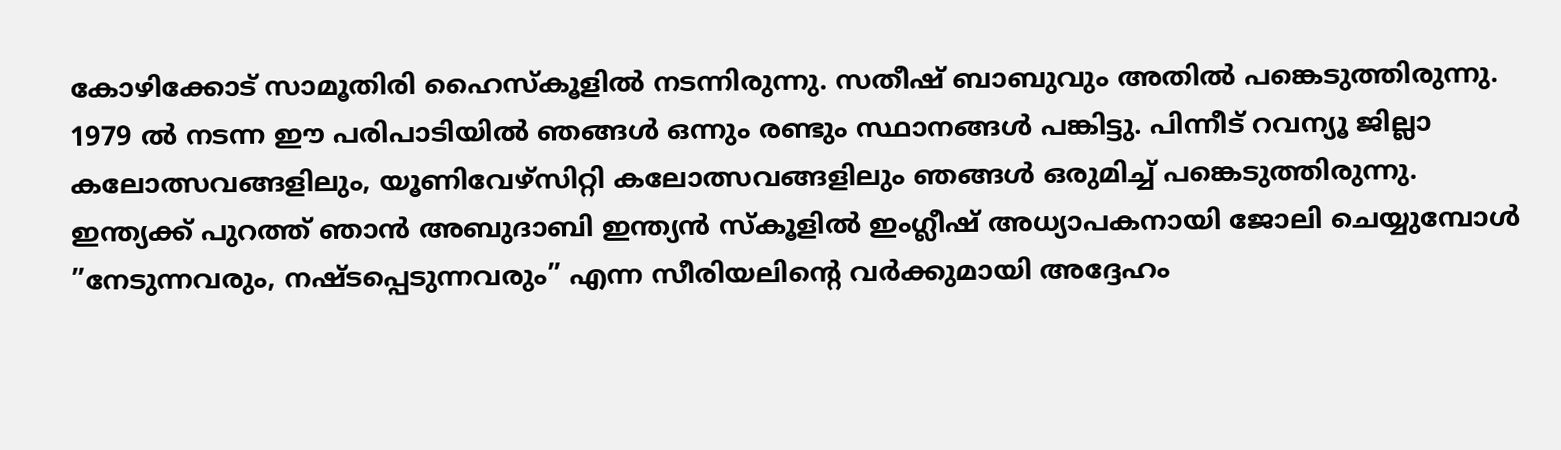കോഴിക്കോട് സാമൂതിരി ഹൈസ്‌കൂളില്‍ നടന്നിരുന്നു. സതീഷ് ബാബുവും അതില്‍ പങ്കെടുത്തിരുന്നു. 1979 ല്‍ നടന്ന ഈ പരിപാടിയില്‍ ഞങ്ങള്‍ ഒന്നും രണ്ടും സ്ഥാനങ്ങള്‍ പങ്കിട്ടു. പിന്നീട് റവന്യൂ ജില്ലാ കലോത്സവങ്ങളിലും, യൂണിവേഴ്‌സിറ്റി കലോത്സവങ്ങളിലും ഞങ്ങള്‍ ഒരുമിച്ച് പങ്കെടുത്തിരുന്നു. ഇന്ത്യക്ക് പുറത്ത് ഞാന്‍ അബുദാബി ഇന്ത്യന്‍ സ്‌കൂളില്‍ ഇംഗ്ലീഷ് അധ്യാപകനായി ജോലി ചെയ്യുമ്പോള്‍ ”നേടുന്നവരും, നഷ്ടപ്പെടുന്നവരും” എന്ന സീരിയലിന്റെ വര്‍ക്കുമായി അദ്ദേഹം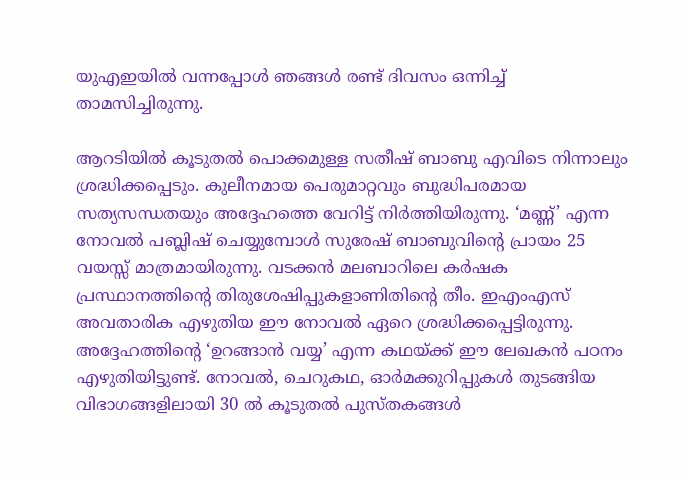യുഎഇയില്‍ വന്നപ്പോള്‍ ഞങ്ങള്‍ രണ്ട് ദിവസം ഒന്നിച്ച് താമസിച്ചിരുന്നു.

ആറടിയില്‍ കൂടുതല്‍ പൊക്കമുള്ള സതീഷ് ബാബു എവിടെ നിന്നാലും ശ്രദ്ധിക്കപ്പെടും. കുലീനമായ പെരുമാറ്റവും ബുദ്ധിപരമായ സത്യസന്ധതയും അദ്ദേഹത്തെ വേറിട്ട് നിര്‍ത്തിയിരുന്നു. ‘മണ്ണ്’ എന്ന നോവല്‍ പബ്ലിഷ് ചെയ്യുമ്പോള്‍ സുരേഷ് ബാബുവിന്റെ പ്രായം 25 വയസ്സ് മാത്രമായിരുന്നു. വടക്കന്‍ മലബാറിലെ കര്‍ഷക പ്രസ്ഥാനത്തിന്റെ തിരുശേഷിപ്പുകളാണിതിന്റെ തീം. ഇഎംഎസ് അവതാരിക എഴുതിയ ഈ നോവല്‍ ഏറെ ശ്രദ്ധിക്കപ്പെട്ടിരുന്നു. അദ്ദേഹത്തിന്റെ ‘ഉറങ്ങാന്‍ വയ്യ’ എന്ന കഥയ്‌ക്ക് ഈ ലേഖകന്‍ പഠനം എഴുതിയിട്ടുണ്ട്. നോവല്‍, ചെറുകഥ, ഓര്‍മക്കുറിപ്പുകള്‍ തുടങ്ങിയ വിഭാഗങ്ങളിലായി 30 ല്‍ കൂടുതല്‍ പുസ്തകങ്ങള്‍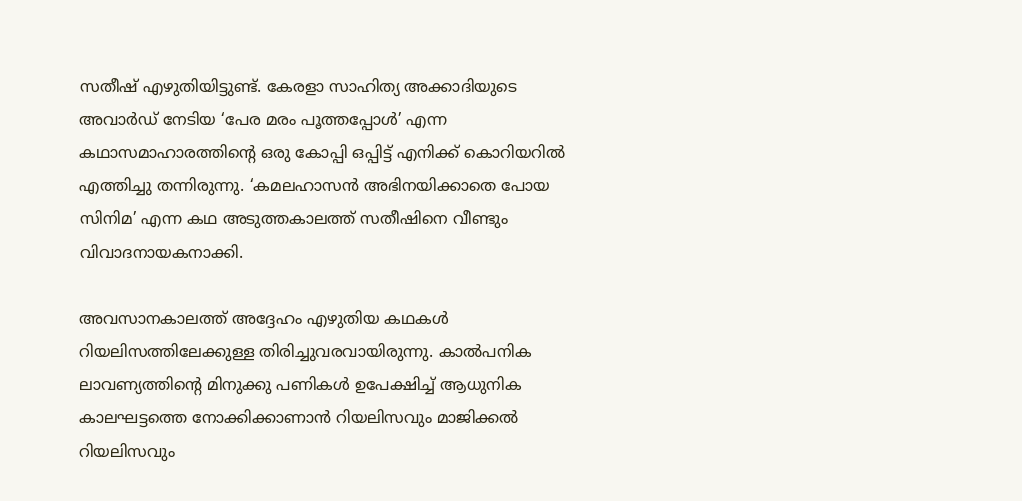സതീഷ് എഴുതിയിട്ടുണ്ട്. കേരളാ സാഹിത്യ അക്കാദിയുടെ അവാര്‍ഡ് നേടിയ ‘പേര മരം പൂത്തപ്പോള്‍’ എന്ന കഥാസമാഹാരത്തിന്റെ ഒരു കോപ്പി ഒപ്പിട്ട് എനിക്ക് കൊറിയറില്‍ എത്തിച്ചു തന്നിരുന്നു. ‘കമലഹാസന്‍ അഭിനയിക്കാതെ പോയ സിനിമ’ എന്ന കഥ അടുത്തകാലത്ത് സതീഷിനെ വീണ്ടും വിവാദനായകനാക്കി.

അവസാനകാലത്ത് അദ്ദേഹം എഴുതിയ കഥകള്‍ റിയലിസത്തിലേക്കുള്ള തിരിച്ചുവരവായിരുന്നു. കാല്‍പനിക ലാവണ്യത്തിന്റെ മിനുക്കു പണികള്‍ ഉപേക്ഷിച്ച് ആധുനിക കാലഘട്ടത്തെ നോക്കിക്കാണാന്‍ റിയലിസവും മാജിക്കല്‍ റിയലിസവും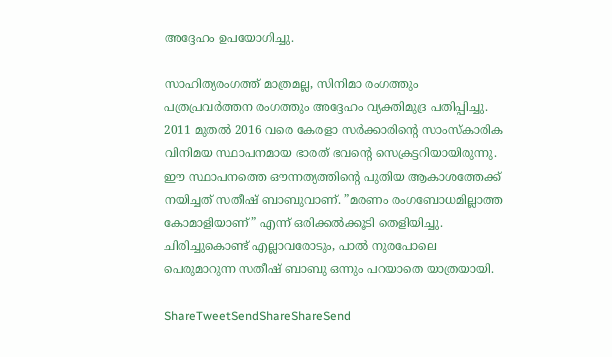അദ്ദേഹം ഉപയോഗിച്ചു.

സാഹിത്യരംഗത്ത് മാത്രമല്ല, സിനിമാ രംഗത്തും പത്രപ്രവര്‍ത്തന രംഗത്തും അദ്ദേഹം വ്യക്തിമുദ്ര പതിപ്പിച്ചു. 2011 മുതല്‍ 2016 വരെ കേരളാ സര്‍ക്കാരിന്റെ സാംസ്‌കാരിക വിനിമയ സ്ഥാപനമായ ഭാരത് ഭവന്റെ സെക്രട്ടറിയായിരുന്നു. ഈ സ്ഥാപനത്തെ ഔന്നത്യത്തിന്റെ പുതിയ ആകാശത്തേക്ക് നയിച്ചത് സതീഷ് ബാബുവാണ്. ”മരണം രംഗബോധമില്ലാത്ത കോമാളിയാണ്” എന്ന് ഒരിക്കല്‍ക്കൂടി തെളിയിച്ചു. ചിരിച്ചുകൊണ്ട് എല്ലാവരോടും, പാല്‍ നുരപോലെ പെരുമാറുന്ന സതീഷ് ബാബു ഒന്നും പറയാതെ യാത്രയായി.

ShareTweetSendShareShareSend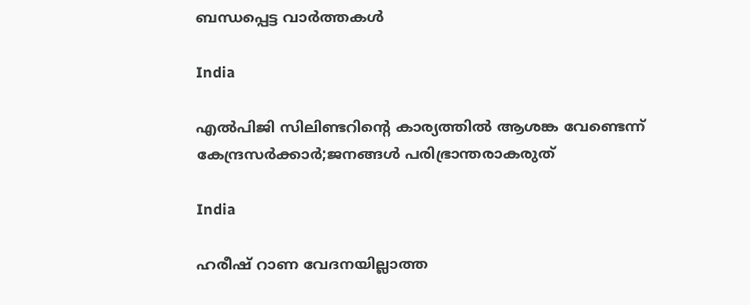ബന്ധപ്പെട്ട വാര്‍ത്തകള്‍

India

എൽപിജി സിലിണ്ടറിന്റെ കാര്യത്തില്‍ ആശങ്ക വേണ്ടെന്ന് കേന്ദ്രസര്‍ക്കാര്‍;ജനങ്ങള്‍ പരിഭ്രാന്തരാകരുത്

India

ഹരീഷ് റാണ വേദനയില്ലാത്ത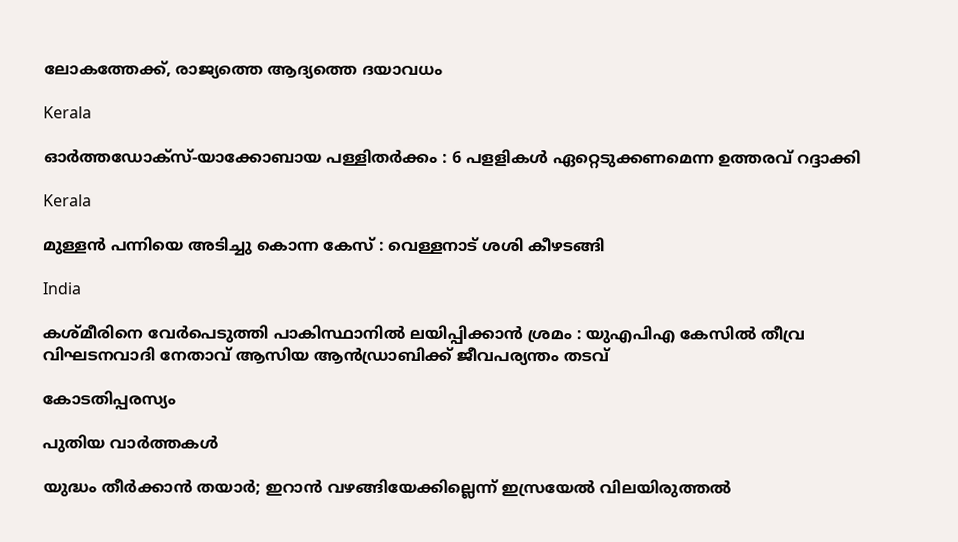ലോകത്തേക്ക്, രാജ്യത്തെ ആദ്യത്തെ ദയാവധം

Kerala

ഓര്‍ത്തഡോക്‌സ്-യാക്കോബായ പള്ളിതര്‍ക്കം : 6 പളളികള്‍ ഏറ്റെടുക്കണമെന്ന ഉത്തരവ് റദ്ദാക്കി

Kerala

മുള്ളന്‍ പന്നിയെ അടിച്ചു കൊന്ന കേസ് : വെള്ളനാട് ശശി കീഴടങ്ങി

India

കശ്മീരിനെ വേർപെടുത്തി പാകിസ്ഥാനിൽ ലയിപ്പിക്കാൻ ശ്രമം : യുഎപിഎ കേസിൽ തീവ്ര വിഘടനവാദി നേതാവ് ആസിയ ആൻഡ്രാബിക്ക് ജീവപര്യന്തം തടവ്

കോടതിപ്പരസ്യം

പുതിയ വാര്‍ത്തകള്‍

യുദ്ധം തീർക്കാൻ തയാർ; ഇറാൻ വഴങ്ങിയേക്കില്ലെന്ന് ഇസ്രയേൽ വിലയിരുത്തൽ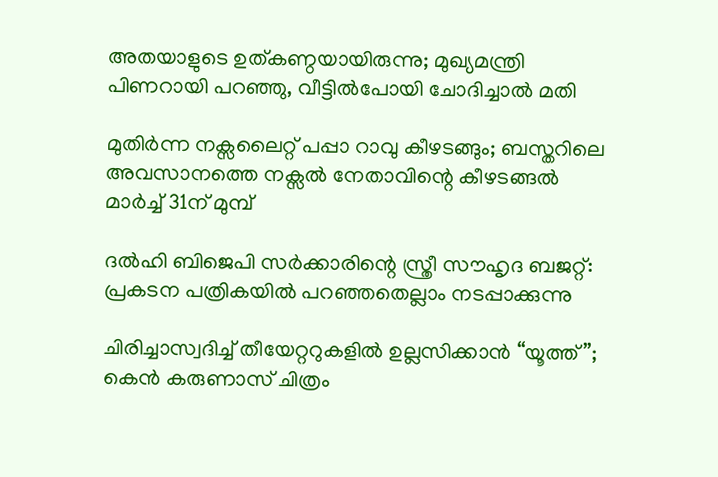അതയാളുടെ ഉത്കണ്ഠയായിരുന്നു; മുഖ്യമന്ത്രി പിണറായി പറഞ്ഞു, വീട്ടിൽപോയി ചോദിച്ചാൽ മതി

മുതിർന്ന നക്സലൈറ്റ് പപ്പാ റാവു കീഴടങ്ങും; ബസ്തറിലെ അവസാനത്തെ നക്സൽ നേതാവിന്റെ കീഴടങ്ങൽ മാർച്ച് 31ന് മുമ്പ്

ദൽഹി ബിജെപി സർക്കാരിന്റെ സ്ത്രീ സൗഹൃദ ബജറ്റ്: പ്രകടന പത്രികയിൽ പറഞ്ഞതെല്ലാം നടപ്പാക്കുന്നു

ചിരിച്ചാസ്വദിച്ച് തീയേറ്ററുകളിൽ ഉല്ലസിക്കാൻ “യൂത്ത്”; കെൻ കരുണാസ് ചിത്രം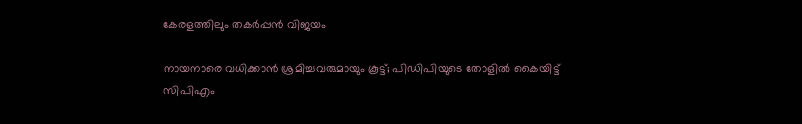കേരളത്തിലും തകർപ്പൻ വിജയം

നായനാരെ വധിക്കാന്‍ ശ്രമിച്ചവരുമായും കൂട്ട്; പിഡിപിയുടെ തോളില്‍ കൈയിട്ട് സിപിഎം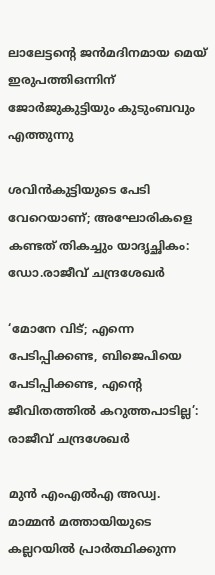ലാലേട്ടന്റെ ജൻമദിനമായ മെയ് ഇരുപത്തിഒന്നിന് ജോർജുകുട്ടിയും കുടുംബവും എത്തുന്നു

ശവിൻകുട്ടിയുടെ പേടി വേറെയാണ്; അഘോരികളെ കണ്ടത് തികച്ചും യാദൃച്ഛികം: ഡോ.രാജീവ് ചന്ദ്രശേഖർ

‘മോനേ വിട്; എന്നെ പേടിപ്പിക്കണ്ട, ബിജെപിയെ പേടിപ്പിക്കണ്ട, എന്റെ ജീവിതത്തിൽ കറുത്തപാടില്ല’: രാജീവ് ചന്ദ്രശേഖർ

മുന്‍ എംഎല്‍എ അഡ്വ. മാമ്മന്‍ മത്തായിയുടെ കല്ലറയില്‍ പ്രാര്‍ത്ഥിക്കുന്ന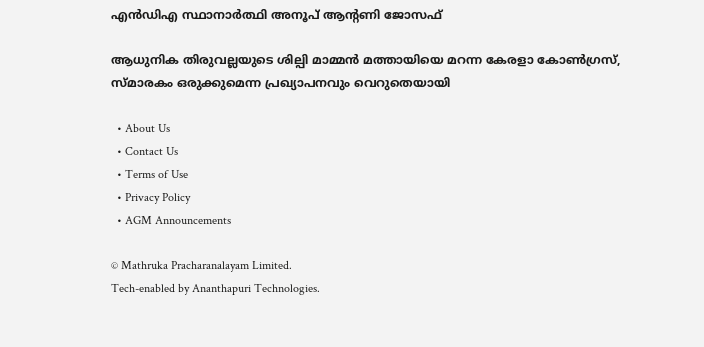എന്‍ഡിഎ സ്ഥാനാര്‍ത്ഥി അനൂപ് ആന്റണി ജോസഫ്

ആധുനിക തിരുവല്ലയുടെ ശില്പി മാമ്മന്‍ മത്തായിയെ മറന്ന കേരളാ കോണ്‍ഗ്രസ്, സ്മാരകം ഒരുക്കുമെന്ന പ്രഖ്യാപനവും വെറുതെയായി

  • About Us
  • Contact Us
  • Terms of Use
  • Privacy Policy
  • AGM Announcements

© Mathruka Pracharanalayam Limited.
Tech-enabled by Ananthapuri Technologies.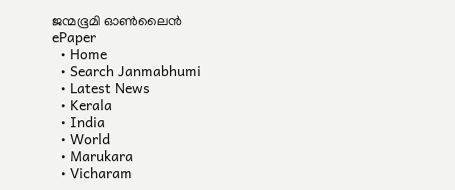ജന്മഭൂമി ഓണ്‍ലൈന്‍
ePaper
  • Home
  • Search Janmabhumi
  • Latest News
  • Kerala
  • India
  • World
  • Marukara
  • Vicharam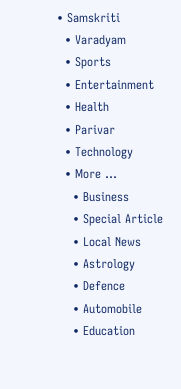• Samskriti
  • Varadyam
  • Sports
  • Entertainment
  • Health
  • Parivar
  • Technology
  • More …
    • Business
    • Special Article
    • Local News
    • Astrology
    • Defence
    • Automobile
    • Education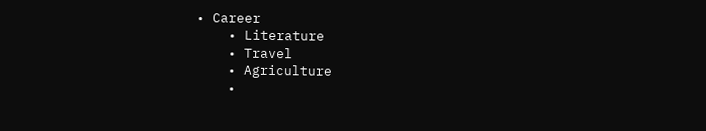• Career
    • Literature
    • Travel
    • Agriculture
    •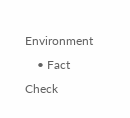Environment
    • Fact Check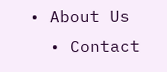• About Us
  • Contact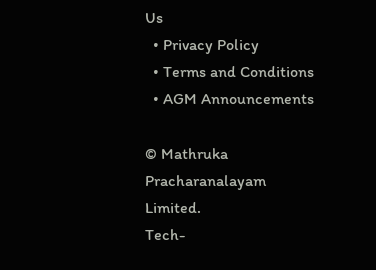Us
  • Privacy Policy
  • Terms and Conditions
  • AGM Announcements

© Mathruka Pracharanalayam Limited.
Tech-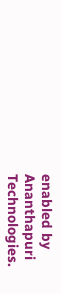enabled by Ananthapuri Technologies.